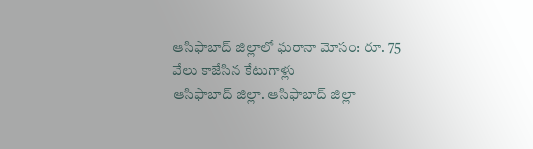ఆసిఫాబాద్ జిల్లాలో ఘరానా మోసం: రూ. 75 వేలు కాజేసిన కేటుగాళ్లు
ఆసిఫాబాద్ జిల్లా. ఆసిఫాబాద్ జిల్లా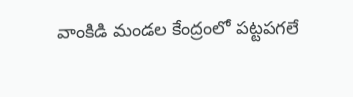వాంకిడి మండల కేంద్రంలో పట్టపగలే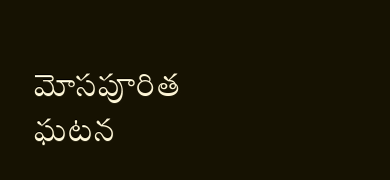మోసపూరిత ఘటన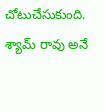చోటుచేసుకుంది. శ్యామ్ రావు అనే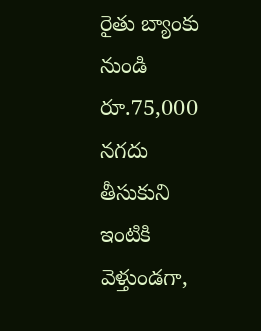రైతు బ్యాంకు నుండి రూ.75,000 నగదు తీసుకుని ఇంటికి వెళ్తుండగా,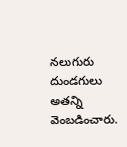నలుగురు దుండగులు అతన్ని వెంబడించారు.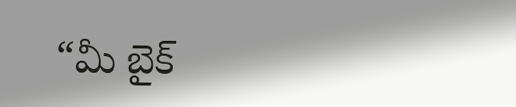“మీ బైక్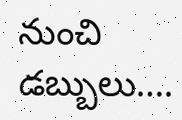నుంచి డబ్బులు….